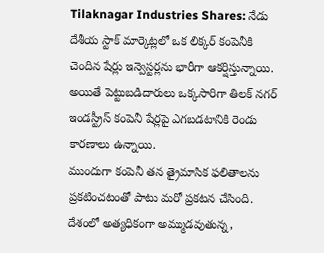Tilaknagar Industries Shares: నేడు దేశీయ స్టాక్ మార్కెట్లలో ఒక లిక్కర్ కంపెనీకి చెందిన షేర్లు ఇన్వెస్టర్లను భారీగా ఆకర్షిస్తున్నాయి. అయితే పెట్టుబడిదారులు ఒక్కసారిగా తిలక్ నగర్ ఇండస్ట్రీస్ కంపెనీ షేర్లపై ఎగబడటానికి రెండు కారణాలు ఉన్నాయి.
ముందుగా కంపెనీ తన త్రైమాసిక ఫలితాలను ప్రకటించటంతో పాటు మరో ప్రకటన చేసింది. దేశంలో అత్యధికంగా అమ్ముడవుతున్న,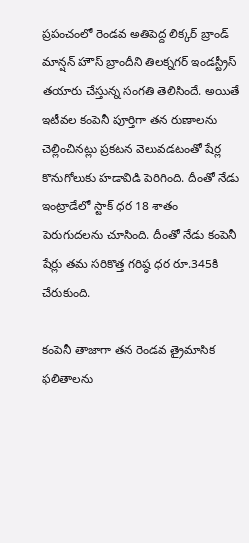ప్రపంచంలో రెండవ అతిపెద్ద లిక్కర్ బ్రాండ్ మాన్షన్ హౌస్ బ్రాందీని తిలక్నగర్ ఇండస్ట్రీస్ తయారు చేస్తున్న సంగతి తెలిసిందే. అయితే ఇటీవల కంపెనీ పూర్తిగా తన రుణాలను చెల్లించినట్లు ప్రకటన వెలువడటంతో షేర్ల కొనుగోలుకు హడావిడి పెరిగింది. దీంతో నేడు ఇంట్రాడేలో స్టాక్ ధర 18 శాతం పెరుగుదలను చూసింది. దీంతో నేడు కంపెనీ షేర్లు తమ సరికొత్త గరిష్ఠ ధర రూ.345కి చేరుకుంది.

కంపెనీ తాజాగా తన రెండవ త్రైమాసిక ఫలితాలను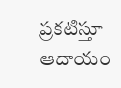ప్రకటిస్తూ ఆదాయం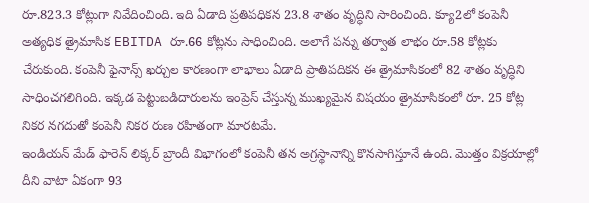రూ.823.3 కోట్లుగా నివేదించింది. ఇది ఏడాది ప్రతిపధికన 23.8 శాతం వృద్ధిని సారించింది. క్యూ2లో కంపెనీ అత్యధిక త్రైమాసిక EBITDA రూ.66 కోట్లను సాధించింది. అలాగే పన్ను తర్వాత లాభం రూ.58 కోట్లకు చేరుకుంది. కంపెనీ ఫైనాన్స్ ఖర్చుల కారణంగా లాభాలు ఏడాది ప్రాతిపదికన ఈ త్రైమాసికంలో 82 శాతం వృద్ధిని సాధించగలిగింది. ఇక్కడ పెట్టుబడిదారులను ఇంప్రెస్ చేస్తున్న ముఖ్యమైన విషయం త్రైమాసికంలో రూ. 25 కోట్ల నికర నగదుతో కంపెనీ నికర రుణ రహితంగా మారటమే.
ఇండియన్ మేడ్ ఫారెన్ లిక్కర్ బ్రాందీ విభాగంలో కంపెనీ తన అగ్రస్థానాన్ని కొనసాగిస్తూనే ఉంది. మెుత్తం విక్రయాల్లో దీని వాటా ఏకంగా 93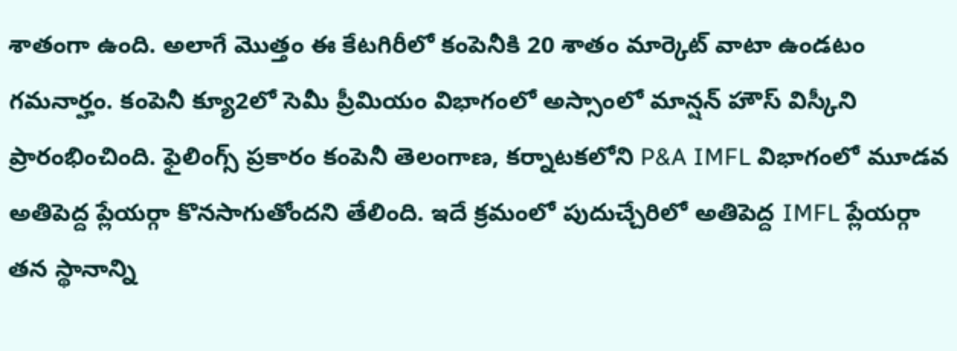శాతంగా ఉంది. అలాగే మెుత్తం ఈ కేటగిరీలో కంపెనీకి 20 శాతం మార్కెట్ వాటా ఉండటం గమనార్హం. కంపెనీ క్యూ2లో సెమీ ప్రీమియం విభాగంలో అస్సాంలో మాన్షన్ హౌస్ విస్కీని ప్రారంభించింది. ఫైలింగ్స్ ప్రకారం కంపెనీ తెలంగాణ, కర్నాటకలోని P&A IMFL విభాగంలో మూడవ అతిపెద్ద ప్లేయర్గా కొనసాగుతోందని తేలింది. ఇదే క్రమంలో పుదుచ్చేరిలో అతిపెద్ద IMFL ప్లేయర్గా తన స్థానాన్ని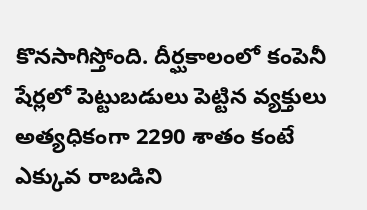కొనసాగిస్తోంది. దీర్ఘకాలంలో కంపెనీ షేర్లలో పెట్టుబడులు పెట్టిన వ్యక్తులు అత్యధికంగా 2290 శాతం కంటే ఎక్కువ రాబడిని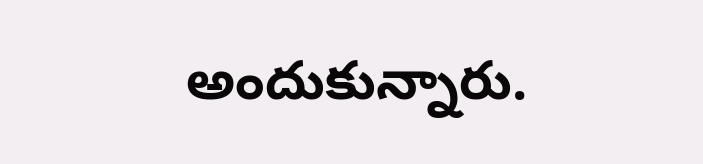అందుకున్నారు.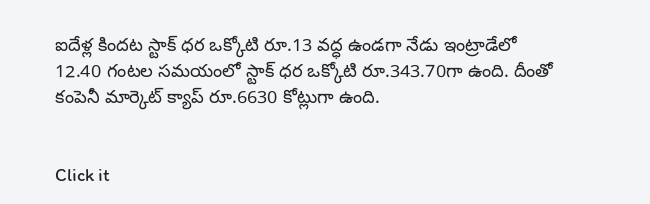ఐదేళ్ల కిందట స్టాక్ ధర ఒక్కోటి రూ.13 వద్ధ ఉండగా నేడు ఇంట్రాడేలో 12.40 గంటల సమయంలో స్టాక్ ధర ఒక్కోటి రూ.343.70గా ఉంది. దీంతో కంపెనీ మార్కెట్ క్యాప్ రూ.6630 కోట్లుగా ఉంది.


Click it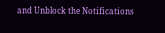and Unblock the Notifications